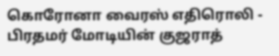கொரோனா வைரஸ் எதிரொலி - பிரதமர் மோடியின் குஜராத்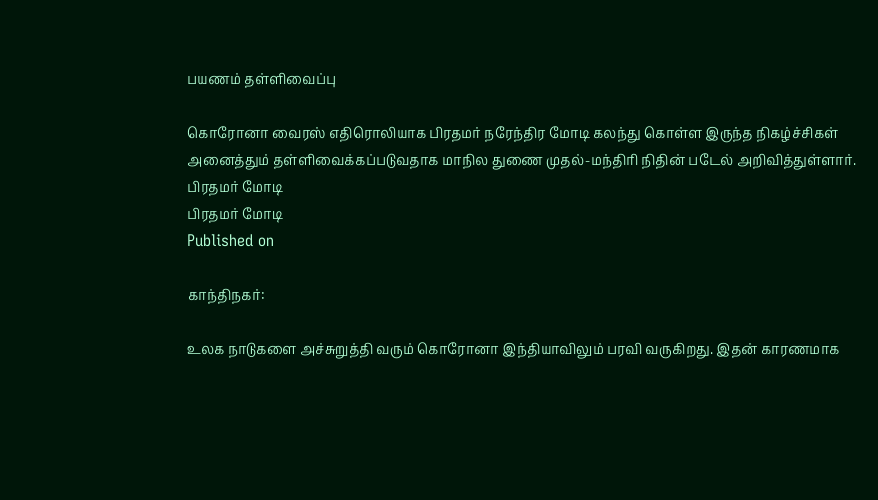பயணம் தள்ளிவைப்பு

கொரோனா வைரஸ் எதிரொலியாக பிரதமர் நரேந்திர மோடி கலந்து கொள்ள இருந்த நிகழ்ச்சிகள் அனைத்தும் தள்ளிவைக்கப்படுவதாக மாநில துணை முதல்-மந்திரி நிதின் படேல் அறிவித்துள்ளார்.
பிரதமர் மோடி
பிரதமர் மோடி
Published on

காந்திநகர்:

உலக நாடுகளை அச்சுறுத்தி வரும் கொரோனா இந்தியாவிலும் பரவி வருகிறது. இதன் காரணமாக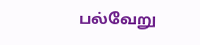பல்வேறு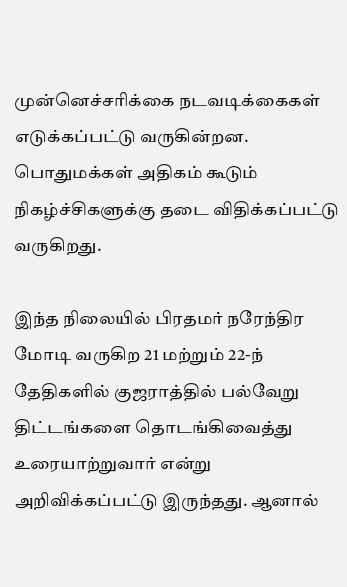முன்னெச்சரிக்கை நடவடிக்கைகள் எடுக்கப்பட்டு வருகின்றன. பொதுமக்கள் அதிகம் கூடும் நிகழ்ச்சிகளுக்கு தடை விதிக்கப்பட்டு வருகிறது.

இந்த நிலையில் பிரதமர் நரேந்திர மோடி வருகிற 21 மற்றும் 22-ந் தேதிகளில் குஜராத்தில் பல்வேறு திட்டங்களை தொடங்கிவைத்து உரையாற்றுவார் என்று அறிவிக்கப்பட்டு இருந்தது. ஆனால்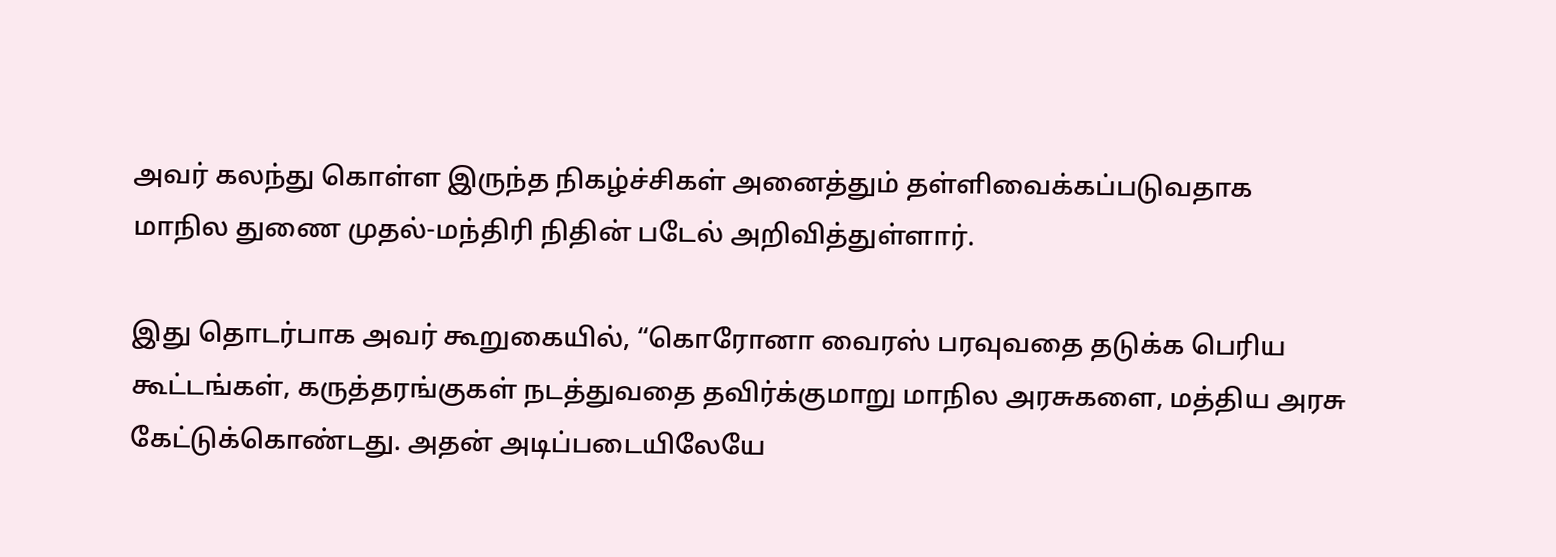அவர் கலந்து கொள்ள இருந்த நிகழ்ச்சிகள் அனைத்தும் தள்ளிவைக்கப்படுவதாக மாநில துணை முதல்-மந்திரி நிதின் படேல் அறிவித்துள்ளார்.

இது தொடர்பாக அவர் கூறுகையில், “கொரோனா வைரஸ் பரவுவதை தடுக்க பெரிய கூட்டங்கள், கருத்தரங்குகள் நடத்துவதை தவிர்க்குமாறு மாநில அரசுகளை, மத்திய அரசு கேட்டுக்கொண்டது. அதன் அடிப்படையிலேயே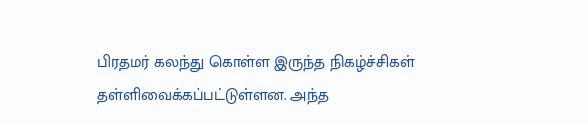பிரதமர் கலந்து கொள்ள இருந்த நிகழ்ச்சிகள் தள்ளிவைக்கப்பட்டுள்ளன. அந்த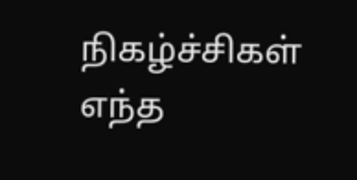நிகழ்ச்சிகள் எந்த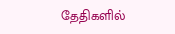தேதிகளில்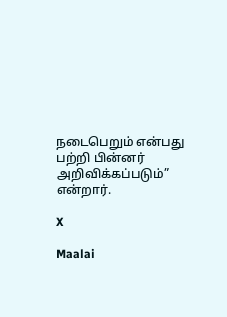நடைபெறும் என்பது பற்றி பின்னர் அறிவிக்கப்படும்” என்றார்.

X

Maalai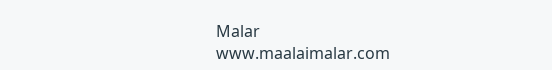Malar
www.maalaimalar.com